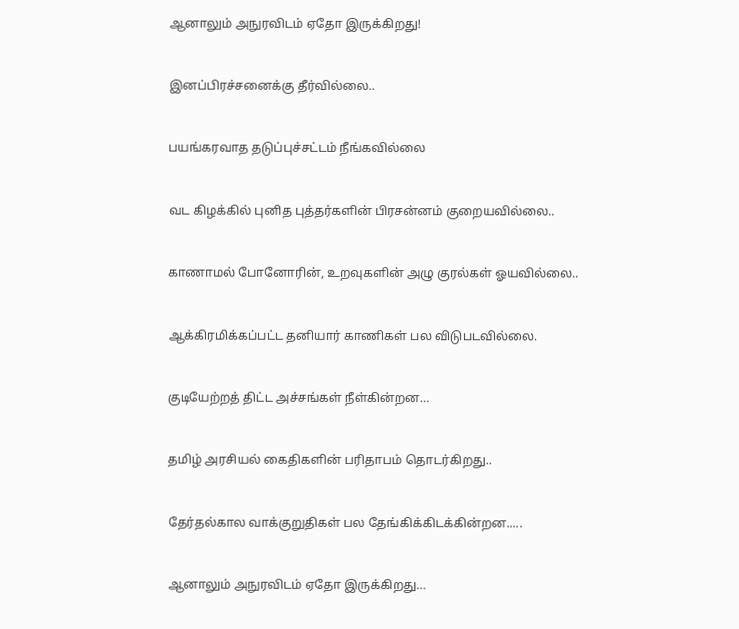ஆனாலும் அநுரவிடம் ஏதோ இருக்கிறது!


இனப்பிரச்சனைக்கு தீர்வில்லை..


பயங்கரவாத தடுப்புச்சட்டம் நீங்கவில்லை


வட கிழக்கில் புனித புத்தர்களின் பிரசன்னம் குறையவில்லை..


காணாமல் போனோரின், உறவுகளின் அழு குரல்கள் ஓயவில்லை..


ஆக்கிரமிக்கப்பட்ட தனியார் காணிகள் பல விடுபடவில்லை.


குடியேற்றத் திட்ட அச்சங்கள் நீள்கின்றன…


தமிழ் அரசியல் கைதிகளின் பரிதாபம் தொடர்கிறது..


தேர்தல்கால வாக்குறுதிகள் பல தேங்கிக்கிடக்கின்றன.....


ஆனாலும் அநுரவிடம் ஏதோ இருக்கிறது…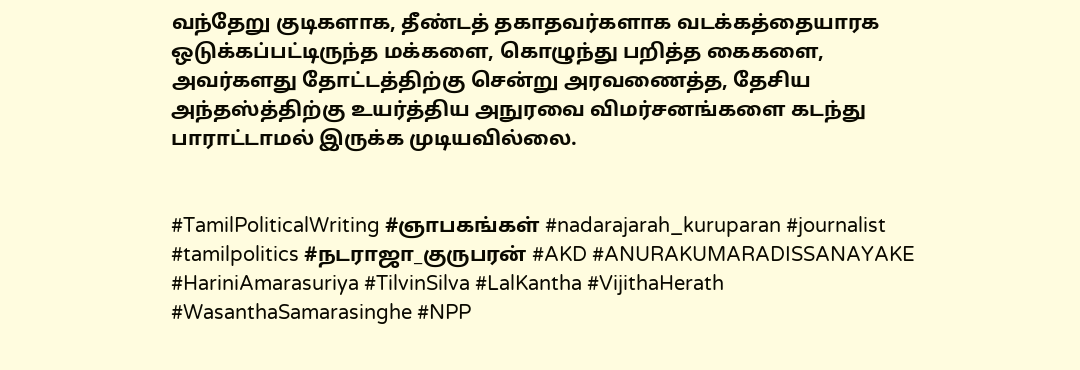வந்தேறு குடிகளாக, தீண்டத் தகாதவர்களாக வடக்கத்தையாரக ஒடுக்கப்பட்டிருந்த மக்களை, கொழுந்து பறித்த கைகளை, அவர்களது தோட்டத்திற்கு சென்று அரவணைத்த, தேசிய அந்தஸ்த்திற்கு உயர்த்திய அநுரவை விமர்சனங்களை கடந்து பாராட்டாமல் இருக்க முடியவில்லை.


#TamilPoliticalWriting #ஞாபகங்கள் #nadarajarah_kuruparan #journalist #tamilpolitics #நடராஜா_குருபரன் #AKD #ANURAKUMARADISSANAYAKE #HariniAmarasuriya #TilvinSilva #LalKantha #VijithaHerath #WasanthaSamarasinghe #NPP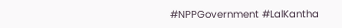#NPPGovernment #LalKantha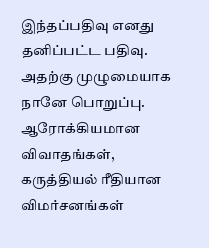இந்தப்பதிவு எனது தனிப்பட்ட பதிவு. அதற்கு முழுமையாக நானே பொறுப்பு. ஆரோக்கியமான விவாதங்கள், கருத்தியல் ரீதியான விமர்சனங்கள்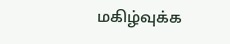மகிழ்வுக்க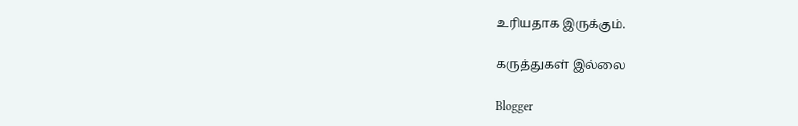உரியதாக இருக்கும்.

கருத்துகள் இல்லை

Blogger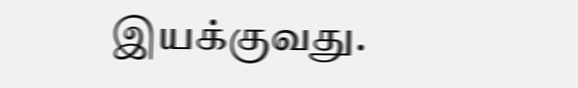இயக்குவது.